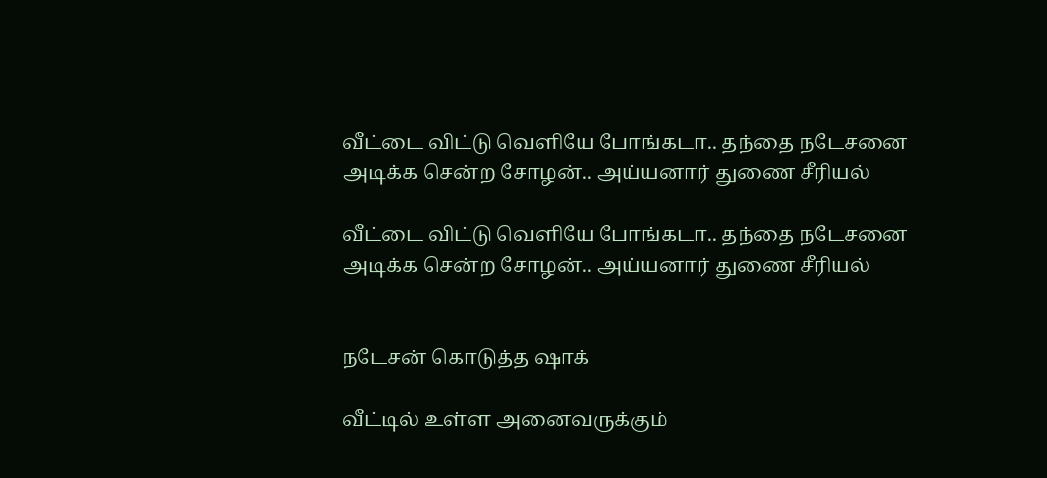வீட்டை விட்டு வெளியே போங்கடா.. தந்தை நடேசனை அடிக்க சென்ற சோழன்.. அய்யனார் துணை சீரியல்

வீட்டை விட்டு வெளியே போங்கடா.. தந்தை நடேசனை அடிக்க சென்ற சோழன்.. அய்யனார் துணை சீரியல்


நடேசன் கொடுத்த ஷாக்

வீட்டில் உள்ள அனைவருக்கும்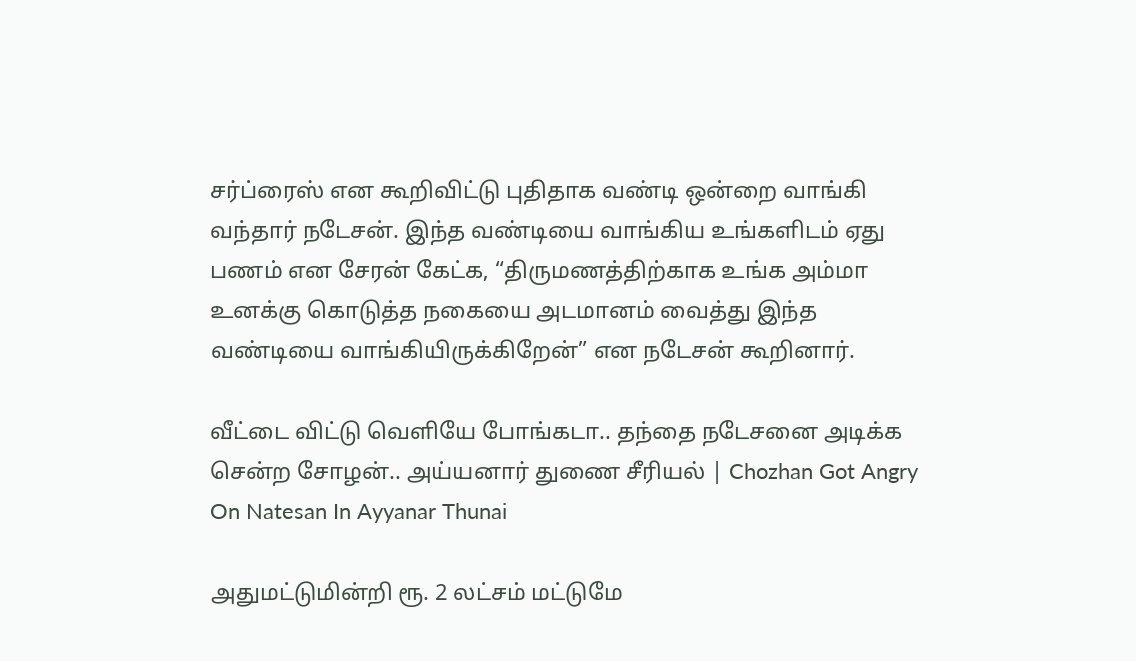சர்ப்ரைஸ் என கூறிவிட்டு புதிதாக வண்டி ஒன்றை வாங்கி வந்தார் நடேசன். இந்த வண்டியை வாங்கிய உங்களிடம் ஏது பணம் என சேரன் கேட்க, “திருமணத்திற்காக உங்க அம்மா உனக்கு கொடுத்த நகையை அடமானம் வைத்து இந்த வண்டியை வாங்கியிருக்கிறேன்” என நடேசன் கூறினார்.

வீட்டை விட்டு வெளியே போங்கடா.. தந்தை நடேசனை அடிக்க சென்ற சோழன்.. அய்யனார் துணை சீரியல் | Chozhan Got Angry On Natesan In Ayyanar Thunai

அதுமட்டுமின்றி ரூ. 2 லட்சம் மட்டுமே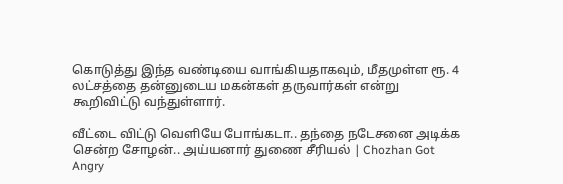கொடுத்து இந்த வண்டியை வாங்கியதாகவும், மீதமுள்ள ரூ. 4 லட்சத்தை தன்னுடைய மகன்கள் தருவார்கள் என்று கூறிவிட்டு வந்துள்ளார்.

வீட்டை விட்டு வெளியே போங்கடா.. தந்தை நடேசனை அடிக்க சென்ற சோழன்.. அய்யனார் துணை சீரியல் | Chozhan Got Angry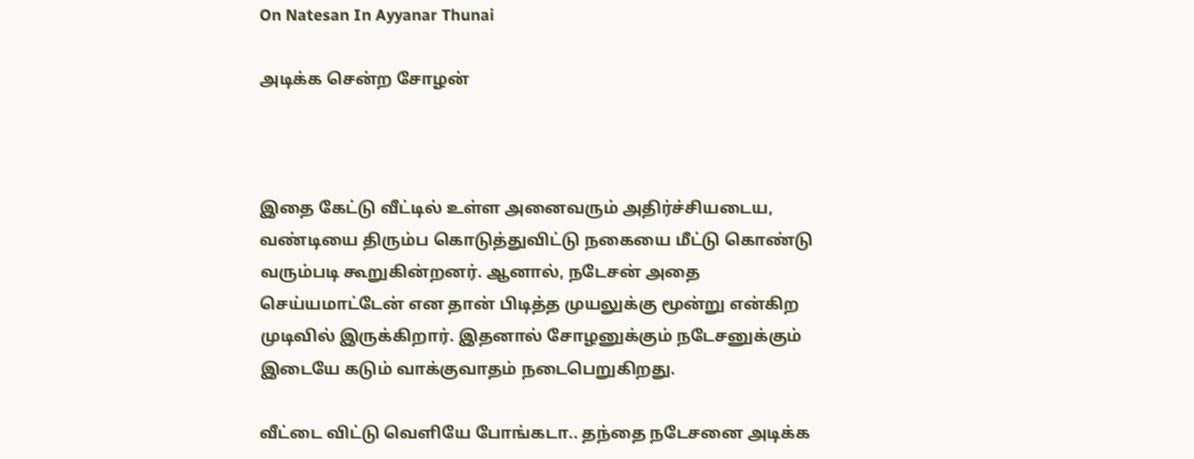On Natesan In Ayyanar Thunai

அடிக்க சென்ற சோழன்



இதை கேட்டு வீட்டில் உள்ள அனைவரும் அதிர்ச்சியடைய, வண்டியை திரும்ப கொடுத்துவிட்டு நகையை மீட்டு கொண்டு வரும்படி கூறுகின்றனர். ஆனால், நடேசன் அதை செய்யமாட்டேன் என தான் பிடித்த முயலுக்கு மூன்று என்கிற முடிவில் இருக்கிறார். இதனால் சோழனுக்கும் நடேசனுக்கும் இடையே கடும் வாக்குவாதம் நடைபெறுகிறது.

வீட்டை விட்டு வெளியே போங்கடா.. தந்தை நடேசனை அடிக்க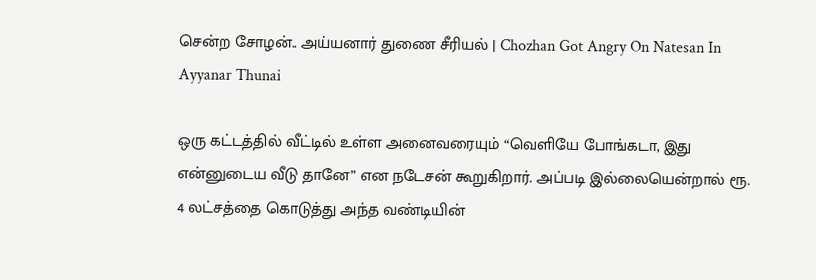சென்ற சோழன்.. அய்யனார் துணை சீரியல் | Chozhan Got Angry On Natesan In Ayyanar Thunai

ஒரு கட்டத்தில் வீட்டில் உள்ள அனைவரையும் “வெளியே போங்கடா, இது என்னுடைய வீடு தானே” என நடேசன் கூறுகிறார். அப்படி இல்லையென்றால் ரூ. 4 லட்சத்தை கொடுத்து அந்த வண்டியின்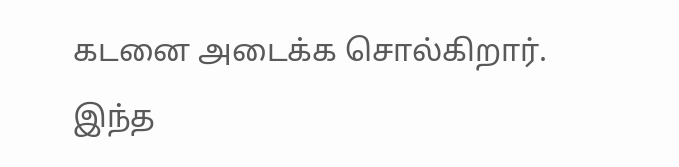கடனை அடைக்க சொல்கிறார். இந்த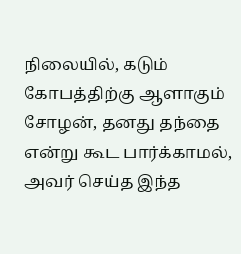நிலையில், கடும் கோபத்திற்கு ஆளாகும் சோழன், தனது தந்தை என்று கூட பார்க்காமல், அவர் செய்த இந்த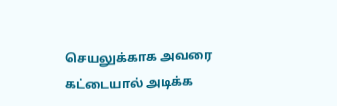செயலுக்காக அவரை கட்டையால் அடிக்க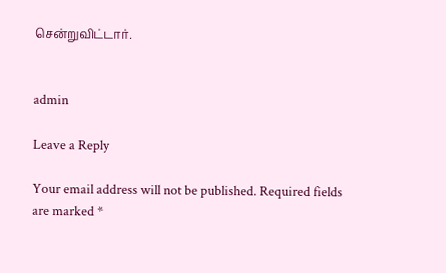சென்றுவிட்டார்.


admin

Leave a Reply

Your email address will not be published. Required fields are marked *